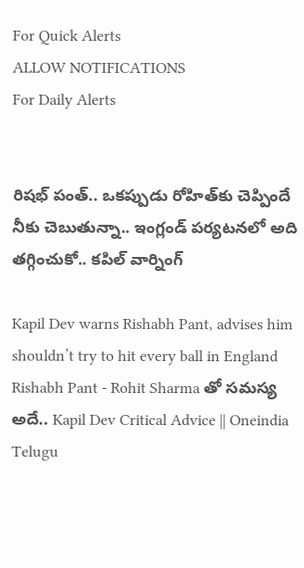For Quick Alerts
ALLOW NOTIFICATIONS
For Daily Alerts


రిషభ్ పంత్.. ఒకప్పుడు రోహిత్‌కు చెప్పిందే నీకు చెబుతున్నా.. ఇంగ్లండ్ పర్యటనలో అది తగ్గించుకో.. కపిల్ వార్నింగ్

Kapil Dev warns Rishabh Pant, advises him shouldn’t try to hit every ball in England
Rishabh Pant - Rohit Sharma తో సమస్య అదే.. Kapil Dev Critical Advice || Oneindia Telugu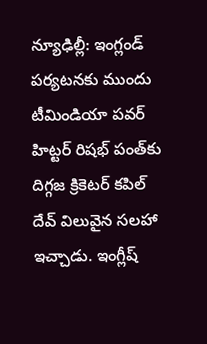న్యూఢిల్లీ: ఇంగ్లండ్ పర్యటనకు ముందు టీమిండియా పవర్ హిట్టర్ రిషభ్ పంత్‌కు దిగ్గజ క్రికెటర్ కపిల్ దేవ్ విలువైన సలహా ఇచ్చాడు. ఇంగ్లీష్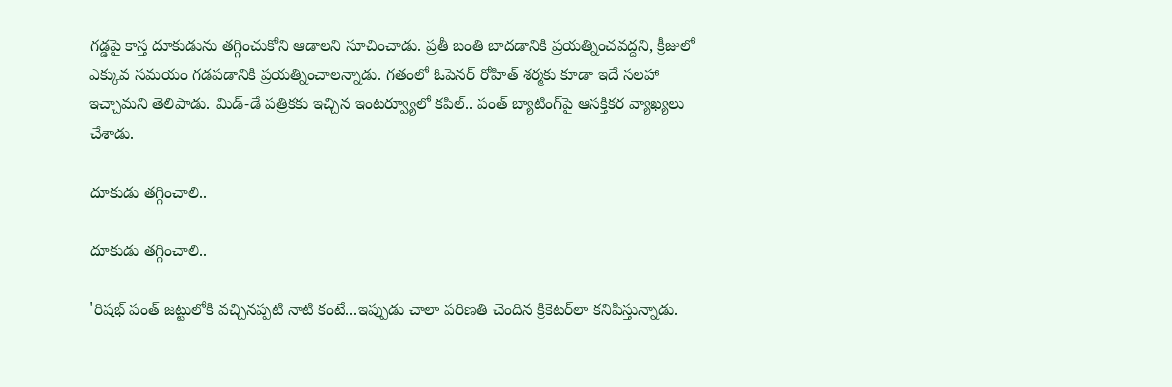గడ్డపై కాస్త దూకుడును తగ్గించుకోని ఆడాలని సూచించాడు. ప్రతీ బంతి బాదడానికి ప్రయత్నించవద్దని, క్రీజులో ఎక్కువ సమయం గడపడానికి ప్రయత్నించాలన్నాడు. గతంలో ఓపెనర్ రోహిత్ శర్మకు కూడా ఇదే సలహా ఇచ్చామని తెలిపాడు. మిడ్‌-డే పత్రికకు ఇచ్చిన ఇంటర్వ్యూలో కపిల్.. పంత్ బ్యాటింగ్‌పై ఆసక్తికర వ్యాఖ్యలు చేశాడు.

దూకుడు తగ్గించాలి..

దూకుడు తగ్గించాలి..

'రిషభ్ పంత్ జట్టులోకి వచ్చినప్పటి నాటి కంటే...ఇప్పుడు చాలా పరిణతి చెందిన క్రికెటర్‌లా కనిపిస్తున్నాడు.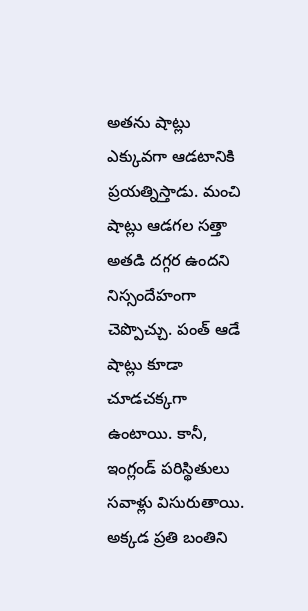అతను షాట్లు ఎక్కువగా ఆడటానికి ప్రయత్నిస్తాడు. మంచి షాట్లు ఆడగల సత్తా అతడి దగ్గర ఉందని నిస్సందేహంగా చెప్పొచ్చు. పంత్ ఆడే షాట్లు కూడా చూడచక్కగా ఉంటాయి. కానీ, ఇంగ్లండ్ పరిస్థితులు సవాళ్లు విసురుతాయి. అక్కడ ప్రతి బంతిని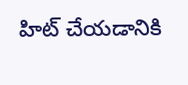హిట్‌ చేయడానికి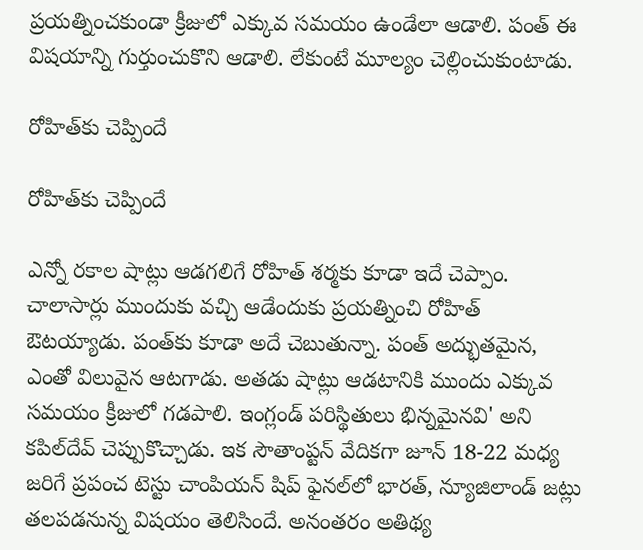ప్రయత్నించకుండా క్రీజులో ఎక్కువ సమయం ఉండేలా ఆడాలి. పంత్ ఈ విషయాన్ని గుర్తుంచుకొని ఆడాలి. లేకుంటే మూల్యం చెల్లించుకుంటాడు.

రోహిత్‌కు చెప్పిందే

రోహిత్‌కు చెప్పిందే

ఎన్నో రకాల షాట్లు ఆడగలిగే రోహిత్ శర్మకు కూడా ఇదే చెప్పాం. చాలాసార్లు ముందుకు వచ్చి ఆడేందుకు ప్రయత్నించి రోహిత్ ఔటయ్యాడు. పంత్‌కు కూడా అదే చెబుతున్నా. పంత్ అద్భుతమైన, ఎంతో విలువైన ఆటగాడు. అతడు షాట్లు ఆడటానికి ముందు ఎక్కువ సమయం క్రీజులో గడపాలి. ఇంగ్లండ్‌ పరిస్థితులు భిన్నమైనవి' అని కపిల్‌దేవ్‌ చెప్పుకొచ్చాడు. ఇక సౌతాంప్టన్‌ వేదికగా జూన్‌ 18-22 మధ్య జరిగే ప్రపంచ టెస్టు చాంపియన్‌ షిప్‌ ఫైనల్‌లో భారత్, న్యూజిలాండ్‌ జట్లు తలపడనున్న విషయం తెలిసిందే. అనంతరం అతిథ్య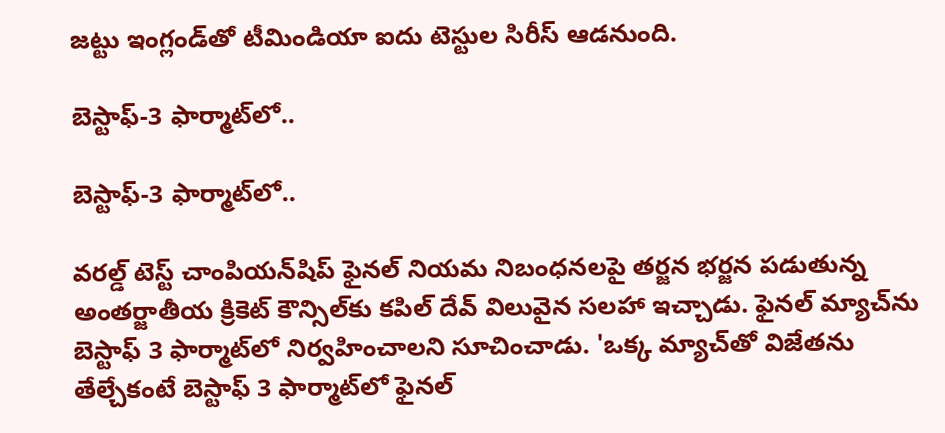జట్టు ఇంగ్లండ్‌తో టీమిండియా ఐదు టెస్టుల సిరీస్ ఆడనుంది.

బెస్టాఫ్-3 ఫార్మాట్‌లో..

బెస్టాఫ్-3 ఫార్మాట్‌లో..

వరల్డ్ టెస్ట్ చాంపియన్‌షిప్ ఫైనల్ నియమ నిబంధనలపై తర్జన భర్జన పడుతున్న అంతర్జాతీయ క్రికెట్ కౌన్సిల్‌కు కపిల్ దేవ్ విలువైన సలహా ఇచ్చాడు. ఫైనల్ మ్యాచ్‌ను బెస్టాఫ్ 3 ఫార్మాట్‌లో నిర్వహించాలని సూచించాడు. 'ఒక్క మ్యాచ్‌తో విజేతను తేల్చేకంటే బెస్టాఫ్ 3 ఫార్మాట్‌లో ఫైనల్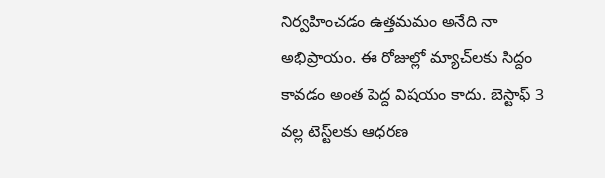నిర్వహించడం ఉత్తమమం అనేది నా అభిప్రాయం. ఈ రోజుల్లో మ్యాచ్‌లకు సిద్దం కావడం అంత పెద్ద విషయం కాదు. బెస్టాఫ్ 3 వల్ల టెస్ట్‌లకు ఆధరణ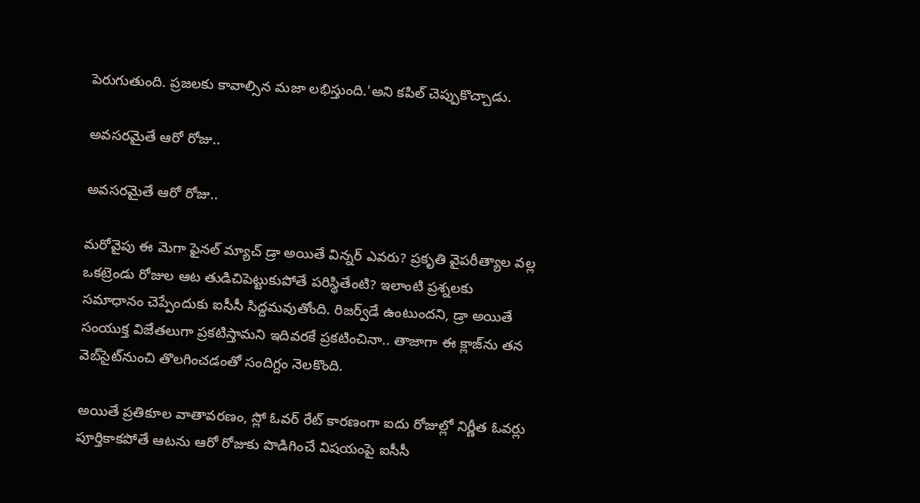పెరుగుతుంది. ప్రజలకు కావాల్సిన మజా లభిస్తుంది.'అని కపిల్ చెప్పుకొచ్చాడు.

అవసరమైతే ఆరో రోజు..

అవసరమైతే ఆరో రోజు..

మరోవైపు ఈ మెగా ఫైనల్ మ్యాచ్ డ్రా అయితే విన్నర్ ఎవరు? ప్రకృతి వైపరీత్యాల వల్ల ఒకట్రెండు రోజుల ఆట తుడిచిపెట్టుకుపోతే పరిస్థితేంటి? ఇలాంటి ప్రశ్నలకు సమాధానం చెప్పేందుకు ఐసీసీ సిద్దమవుతోంది. రిజర్వ్‌డే ఉంటుందని, డ్రా అయితే సంయుక్త విజేతలుగా ప్రకటిస్తామని ఇదివరకే ప్రకటించినా.. తాజాగా ఈ క్లాజ్‌ను తన వెబ్‌సైట్‌నుంచి తొలగించడంతో సందిగ్దం నెలకొంది.

అయితే ప్రతికూల వాతావరణం, స్లో ఓవర్‌ రేట్ కారణంగా ఐదు రోజుల్లో నిర్ణీత ఓవర్లు పూర్తికాకపోతే ఆటను ఆరో రోజుకు పొడిగించే విషయంపై ఐసీసీ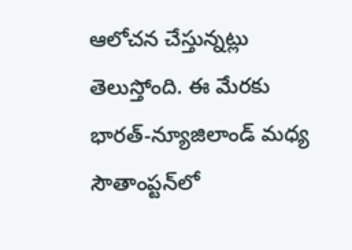ఆలోచన చేస్తున్నట్లు తెలుస్తోంది. ఈ మేరకు భారత్-న్యూజిలాండ్ మధ్య సౌతాంప్టన్‌లో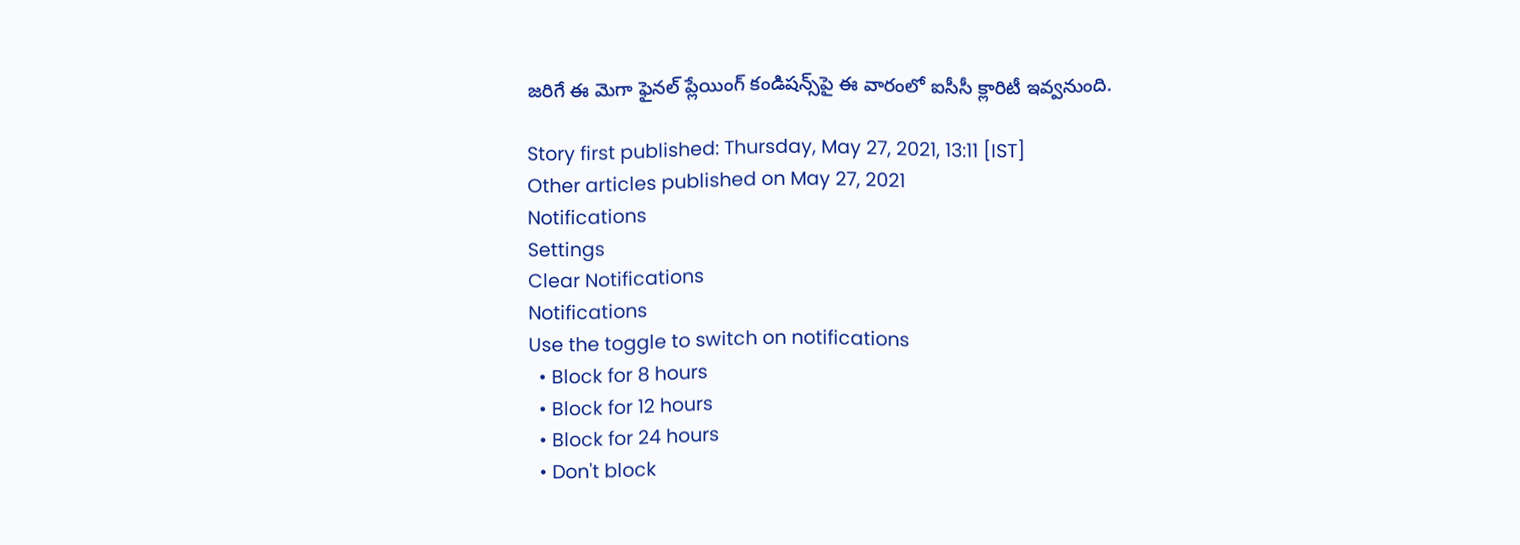జరిగే ఈ మెగా ఫైనల్ ప్లేయింగ్ కండిషన్స్‌పై ఈ వారంలో ఐసీసీ క్లారిటీ ఇవ్వనుంది.

Story first published: Thursday, May 27, 2021, 13:11 [IST]
Other articles published on May 27, 2021
Notifications
Settings
Clear Notifications
Notifications
Use the toggle to switch on notifications
  • Block for 8 hours
  • Block for 12 hours
  • Block for 24 hours
  • Don't block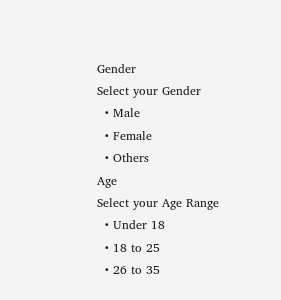Gender
Select your Gender
  • Male
  • Female
  • Others
Age
Select your Age Range
  • Under 18
  • 18 to 25
  • 26 to 35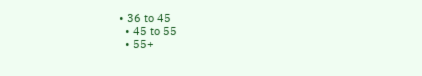• 36 to 45
  • 45 to 55
  • 55+